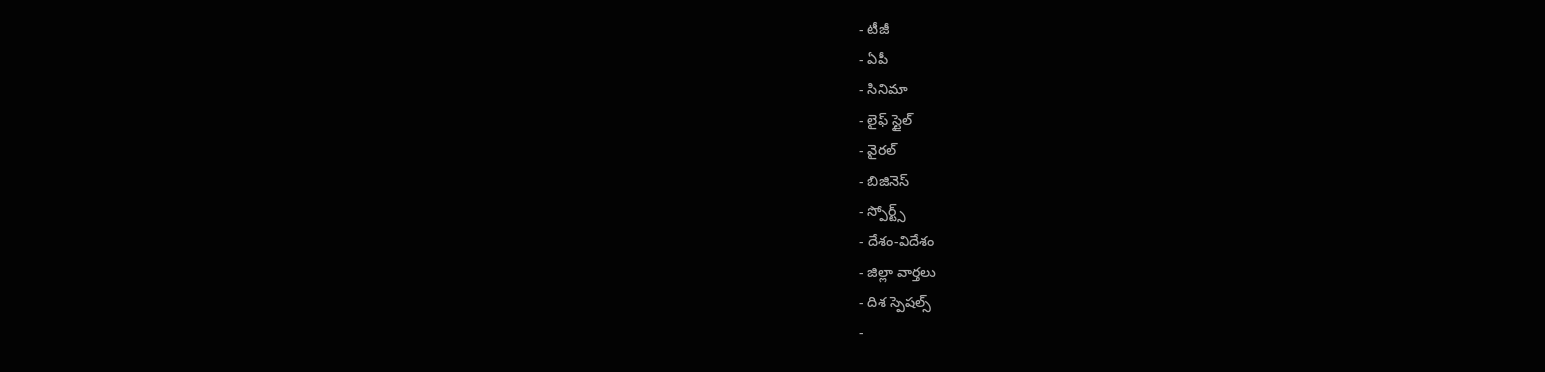- టీజీ
- ఏపీ
- సినిమా
- లైఫ్ స్టైల్
- వైరల్
- బిజినెస్
- స్పోర్ట్స్
- దేశం-విదేశం
- జిల్లా వార్తలు
- దిశ స్పెషల్స్
-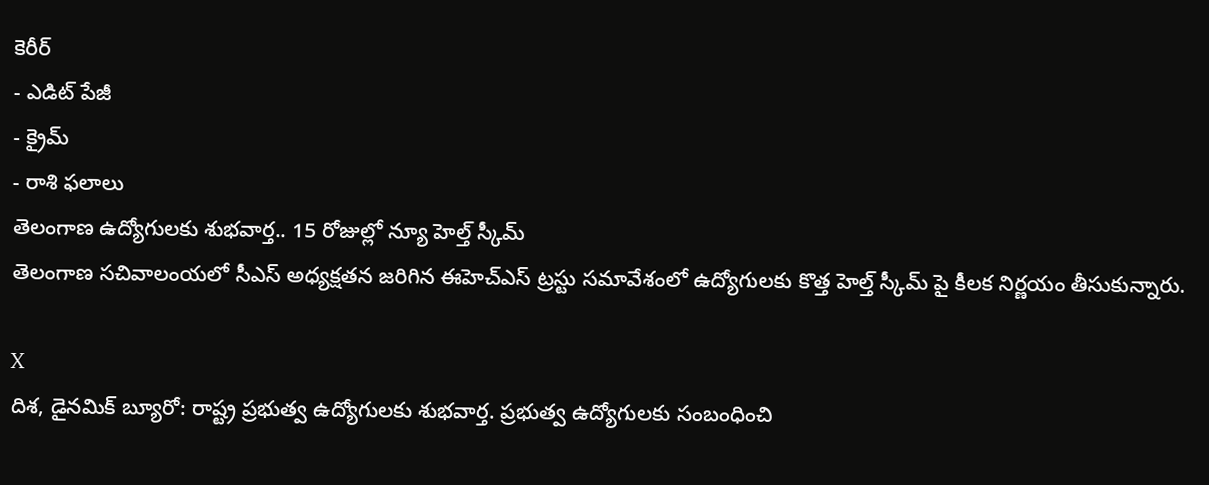కెరీర్
- ఎడిట్ పేజీ
- క్రైమ్
- రాశి ఫలాలు
తెలంగాణ ఉద్యోగులకు శుభవార్త.. 15 రోజుల్లో న్యూ హెల్త్ స్కీమ్
తెలంగాణ సచివాలంయలో సీఎస్ అధ్యక్షతన జరిగిన ఈహెచ్ఎస్ ట్రస్టు సమావేశంలో ఉద్యోగులకు కొత్త హెల్త్ స్కీమ్ పై కీలక నిర్ణయం తీసుకున్నారు.

X
దిశ, డైనమిక్ బ్యూరో: రాష్ట్ర ప్రభుత్వ ఉద్యోగులకు శుభవార్త. ప్రభుత్వ ఉద్యోగులకు సంబంధించి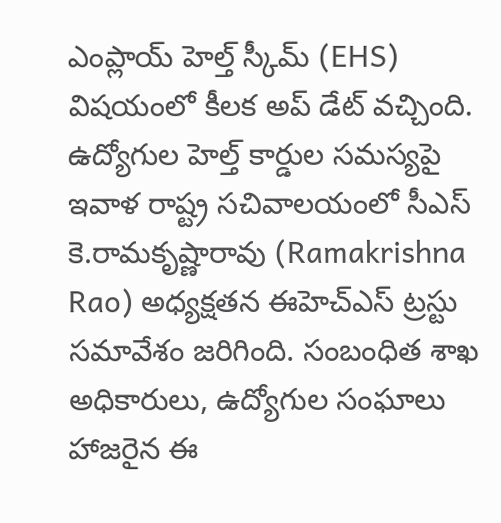ఎంప్లాయ్ హెల్త్ స్కీమ్ (EHS) విషయంలో కీలక అప్ డేట్ వచ్చింది. ఉద్యోగుల హెల్త్ కార్డుల సమస్యపై ఇవాళ రాష్ట్ర సచివాలయంలో సీఎస్ కె.రామకృష్ణారావు (Ramakrishna Rao) అధ్యక్షతన ఈహెచ్ఎస్ ట్రస్టు సమావేశం జరిగింది. సంబంధిత శాఖ అధికారులు, ఉద్యోగుల సంఘాలు హాజరైన ఈ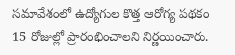సమావేశంలో ఉద్యోగుల కొత్త ఆరోగ్య పథకం 15 రోజుల్లో ప్రారంభించాలని నిర్ణయించారు.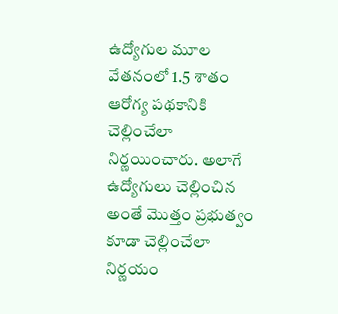ఉద్యోగుల మూల వేతనంలో 1.5 శాతం ఆరోగ్య పథకానికి చెల్లించేలా నిర్ణయించారు. అలాగే ఉద్యోగులు చెల్లించిన అంతే మొత్తం ప్రభుత్వం కూడా చెల్లించేలా నిర్ణయం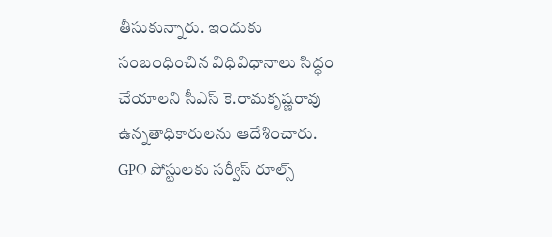తీసుకున్నారు. ఇందుకు సంబంధించిన విధివిధానాలు సిద్ధం చేయాలని సీఎస్ కె.రామకృష్ణరావు ఉన్నతాధికారులను ఆదేశించారు.
GPO పోస్టులకు సర్వీస్ రూల్స్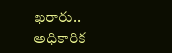ఖరారు.. అధికారిక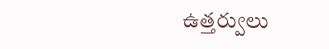ఉత్తర్వులు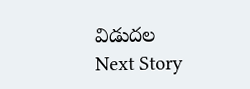విడుదల
Next Story